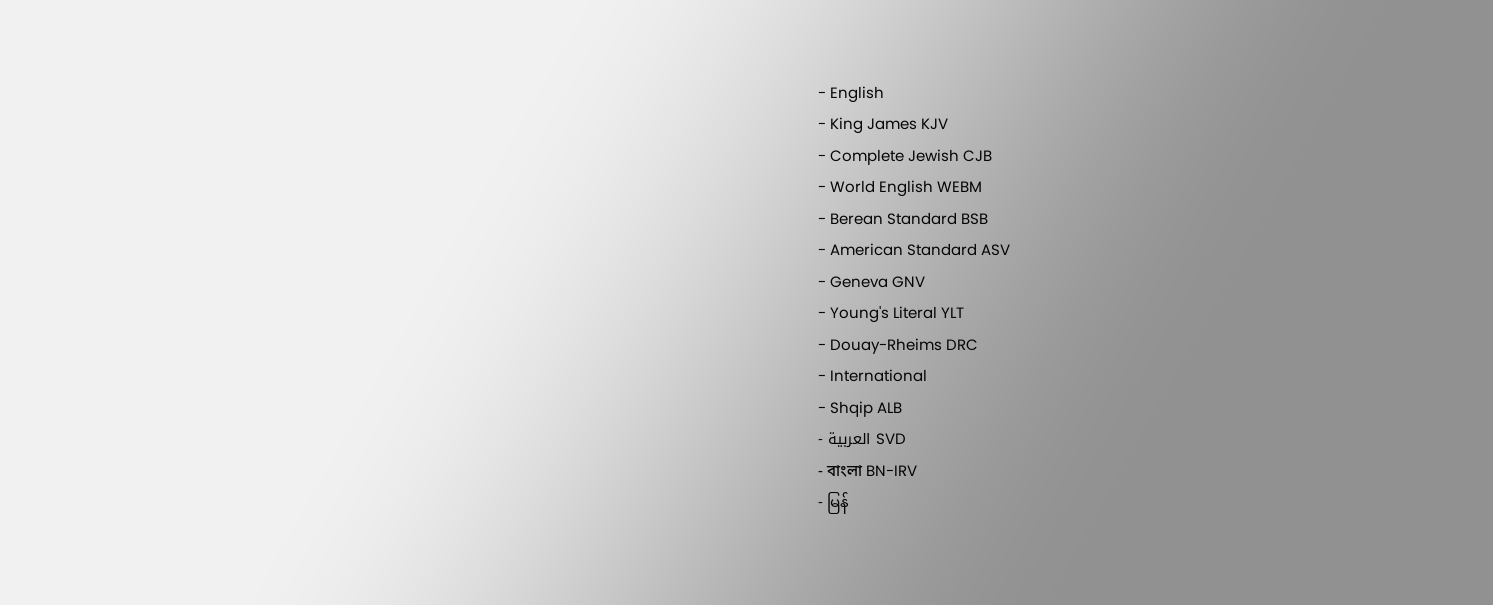- English
- King James KJV
- Complete Jewish CJB
- World English WEBM
- Berean Standard BSB
- American Standard ASV
- Geneva GNV
- Young's Literal YLT
- Douay-Rheims DRC
- International
- Shqip ALB
- العربية SVD
- বাংলা BN-IRV
- မြန်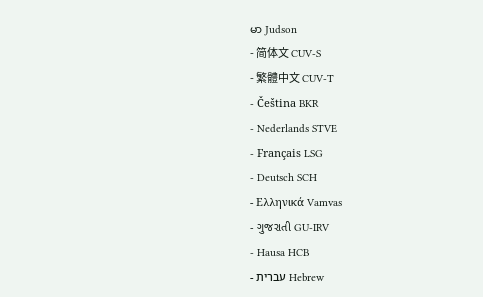မာ Judson
- 简体文 CUV-S
- 繁體中文 CUV-T
- Čeština BKR
- Nederlands STVE
- Français LSG
- Deutsch SCH
- Ελληνικά Vamvas
- ગુજરાતી GU-IRV
- Hausa HCB
- עברית Hebrew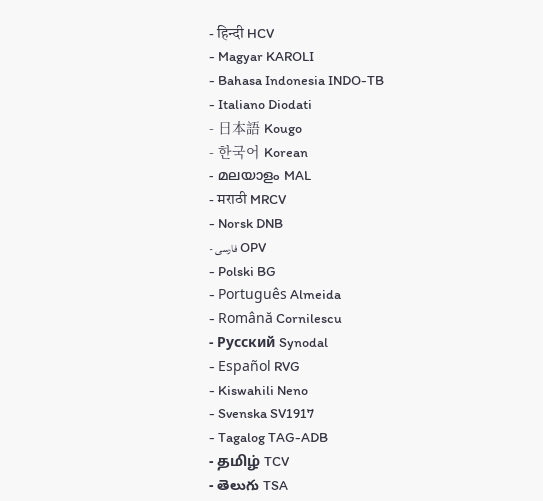- हिन्दी HCV
- Magyar KAROLI
- Bahasa Indonesia INDO-TB
- Italiano Diodati
- 日本語 Kougo
- 한국어 Korean
- മലയാളം MAL
- मराठी MRCV
- Norsk DNB
- فارسی OPV
- Polski BG
- Português Almeida
- Română Cornilescu
- Русский Synodal
- Español RVG
- Kiswahili Neno
- Svenska SV1917
- Tagalog TAG-ADB
- தமிழ் TCV
- తెలుగు TSA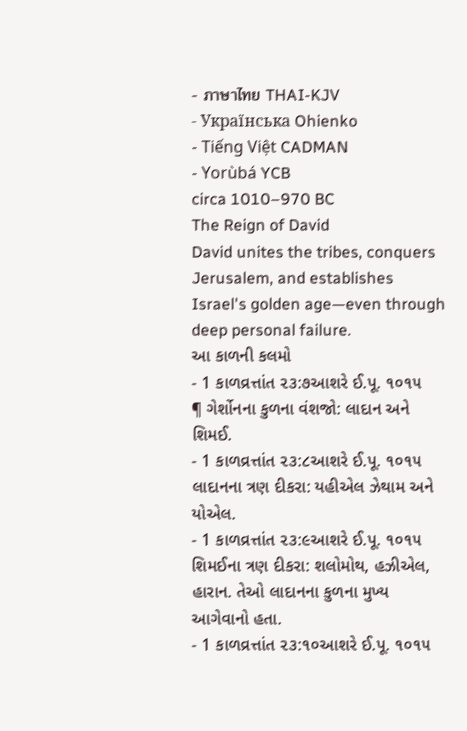- ภาษาไทย THAI-KJV
- Українська Ohienko
- Tiếng Việt CADMAN
- Yorùbá YCB
circa 1010–970 BC
The Reign of David
David unites the tribes, conquers Jerusalem, and establishes Israel's golden age—even through deep personal failure.
આ કાળની કલમો
- 1 કાળવ્રત્તાંત ૨૩:૭આશરે ઈ.પૂ. ૧૦૧૫
¶ ગેર્શોનના કુળના વંશજો: લાદાન અને શિમઈ.
- 1 કાળવ્રત્તાંત ૨૩:૮આશરે ઈ.પૂ. ૧૦૧૫
લાદાનના ત્રણ દીકરા: યહીએલ ઝેથામ અને યોએલ.
- 1 કાળવ્રત્તાંત ૨૩:૯આશરે ઈ.પૂ. ૧૦૧૫
શિમઈના ત્રણ દીકરા: શલોમોથ, હઝીએલ, હારાન. તેઓ લાદાનના કુળના મુખ્ય આગેવાનો હતા.
- 1 કાળવ્રત્તાંત ૨૩:૧૦આશરે ઈ.પૂ. ૧૦૧૫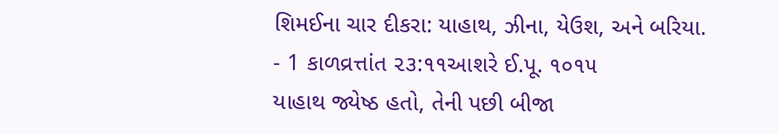શિમઈના ચાર દીકરા: યાહાથ, ઝીના, યેઉશ, અને બરિયા.
- 1 કાળવ્રત્તાંત ૨૩:૧૧આશરે ઈ.પૂ. ૧૦૧૫
યાહાથ જ્યેષ્ઠ હતો, તેની પછી બીજા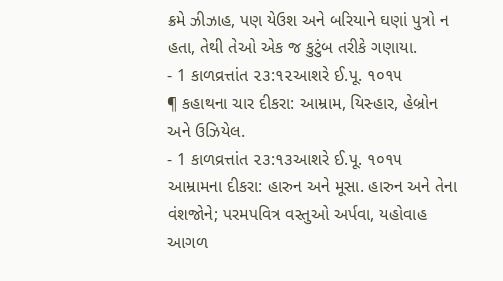ક્રમે ઝીઝાહ, પણ યેઉશ અને બરિયાને ઘણાં પુત્રો ન હતા, તેથી તેઓ એક જ કુટુંબ તરીકે ગણાયા.
- 1 કાળવ્રત્તાંત ૨૩:૧૨આશરે ઈ.પૂ. ૧૦૧૫
¶ કહાથના ચાર દીકરા: આમ્રામ, યિસ્હાર, હેબ્રોન અને ઉઝિયેલ.
- 1 કાળવ્રત્તાંત ૨૩:૧૩આશરે ઈ.પૂ. ૧૦૧૫
આમ્રામના દીકરા: હારુન અને મૂસા. હારુન અને તેના વંશજોને; પરમપવિત્ર વસ્તુઓ અર્પવા, યહોવાહ આગળ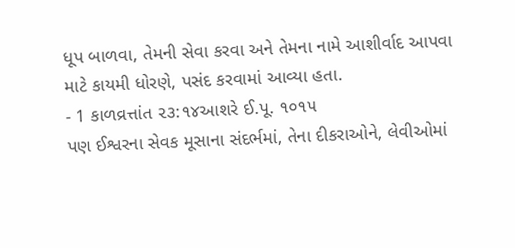ધૂપ બાળવા, તેમની સેવા કરવા અને તેમના નામે આશીર્વાદ આપવા માટે કાયમી ધોરણે, પસંદ કરવામાં આવ્યા હતા.
- 1 કાળવ્રત્તાંત ૨૩:૧૪આશરે ઈ.પૂ. ૧૦૧૫
પણ ઈશ્વરના સેવક મૂસાના સંદર્ભમાં, તેના દીકરાઓને, લેવીઓમાં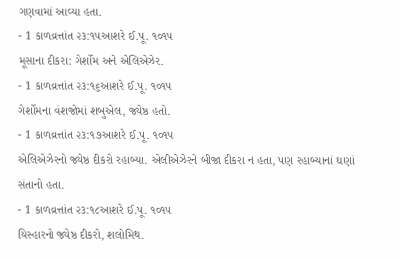ગણવામાં આવ્યા હતા.
- 1 કાળવ્રત્તાંત ૨૩:૧૫આશરે ઈ.પૂ. ૧૦૧૫
મૂસાના દીકરા: ગેર્શોમ અને એલિએઝેર.
- 1 કાળવ્રત્તાંત ૨૩:૧૬આશરે ઈ.પૂ. ૧૦૧૫
ગેર્શોમના વંશજોમાં શબુએલ, જ્યેષ્ઠ હતો.
- 1 કાળવ્રત્તાંત ૨૩:૧૭આશરે ઈ.પૂ. ૧૦૧૫
એલિએઝેરનો જ્યેષ્ઠ દીકરો રહાબ્યા. એલીએઝેરને બીજા દીકરા ન હતા, પણ રહાબ્યાનાં ઘણાં સંતાનો હતા.
- 1 કાળવ્રત્તાંત ૨૩:૧૮આશરે ઈ.પૂ. ૧૦૧૫
યિસ્હારનો જ્યેષ્ઠ દીકરો, શલોમિથ.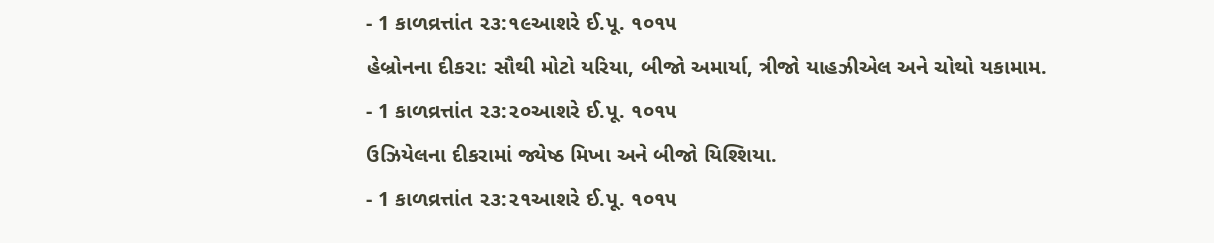- 1 કાળવ્રત્તાંત ૨૩:૧૯આશરે ઈ.પૂ. ૧૦૧૫
હેબ્રોનના દીકરા: સૌથી મોટો યરિયા, બીજો અમાર્યા, ત્રીજો યાહઝીએલ અને ચોથો યકામામ.
- 1 કાળવ્રત્તાંત ૨૩:૨૦આશરે ઈ.પૂ. ૧૦૧૫
ઉઝિયેલના દીકરામાં જ્યેષ્ઠ મિખા અને બીજો યિશ્શિયા.
- 1 કાળવ્રત્તાંત ૨૩:૨૧આશરે ઈ.પૂ. ૧૦૧૫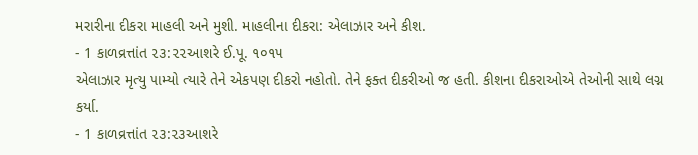મરારીના દીકરા માહલી અને મુશી. માહલીના દીકરા: એલાઝાર અને કીશ.
- 1 કાળવ્રત્તાંત ૨૩:૨૨આશરે ઈ.પૂ. ૧૦૧૫
એલાઝાર મૃત્યુ પામ્યો ત્યારે તેને એકપણ દીકરો નહોતો. તેને ફક્ત દીકરીઓ જ હતી. કીશના દીકરાઓએ તેઓની સાથે લગ્ન કર્યા.
- 1 કાળવ્રત્તાંત ૨૩:૨૩આશરે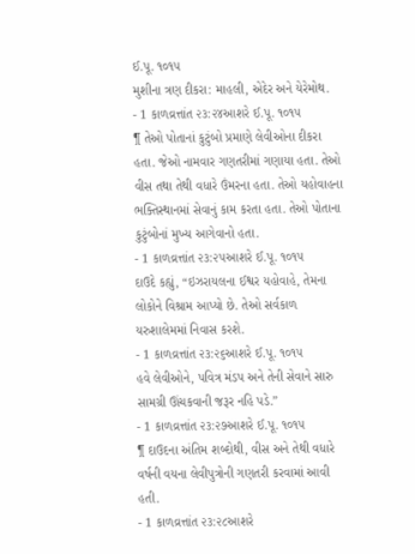ઈ.પૂ. ૧૦૧૫
મુશીના ત્રણ દીકરા: માહલી, એદેર અને યેરેમોથ.
- 1 કાળવ્રત્તાંત ૨૩:૨૪આશરે ઈ.પૂ. ૧૦૧૫
¶ તેઓ પોતાનાં કુટુંબો પ્રમાણે લેવીઓના દીકરા હતા. જેઓ નામવાર ગણતરીમાં ગણાયા હતા. તેઓ વીસ તથા તેથી વધારે ઉંમરના હતા. તેઓ યહોવાહના ભક્તિસ્થાનમાં સેવાનું કામ કરતા હતા. તેઓ પોતાના કુટુંબોનાં મુખ્ય આગેવાનો હતા.
- 1 કાળવ્રત્તાંત ૨૩:૨૫આશરે ઈ.પૂ. ૧૦૧૫
દાઉદે કહ્યું, “ઇઝરાયલના ઈશ્વર યહોવાહે, તેમના લોકોને વિશ્રામ આપ્યો છે. તેઓ સર્વકાળ યરુશાલેમમાં નિવાસ કરશે.
- 1 કાળવ્રત્તાંત ૨૩:૨૬આશરે ઈ.પૂ. ૧૦૧૫
હવે લેવીઓને, પવિત્ર મંડપ અને તેની સેવાને સારુ સામગ્રી ઊંચકવાની જરૂર નહિ પડે.”
- 1 કાળવ્રત્તાંત ૨૩:૨૭આશરે ઈ.પૂ. ૧૦૧૫
¶ દાઉદના અંતિમ શબ્દોથી, વીસ અને તેથી વધારે વર્ષની વયના લેવીપુત્રોની ગણતરી કરવામાં આવી હતી.
- 1 કાળવ્રત્તાંત ૨૩:૨૮આશરે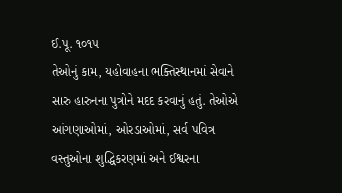ઈ.પૂ. ૧૦૧૫
તેઓનું કામ, યહોવાહના ભક્તિસ્થાનમાં સેવાને સારુ હારુનના પુત્રોને મદદ કરવાનું હતું. તેઓએ આંગણાઓમાં, ઓરડાઓમાં, સર્વ પવિત્ર વસ્તુઓના શુદ્ધિકરણમાં અને ઈશ્વરના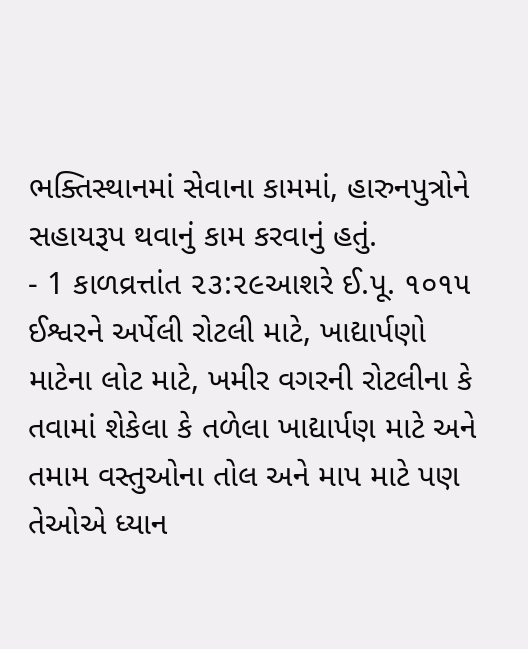ભક્તિસ્થાનમાં સેવાના કામમાં, હારુનપુત્રોને સહાયરૂપ થવાનું કામ કરવાનું હતું.
- 1 કાળવ્રત્તાંત ૨૩:૨૯આશરે ઈ.પૂ. ૧૦૧૫
ઈશ્વરને અર્પેલી રોટલી માટે, ખાદ્યાર્પણો માટેના લોટ માટે, ખમીર વગરની રોટલીના કે તવામાં શેકેલા કે તળેલા ખાદ્યાર્પણ માટે અને તમામ વસ્તુઓના તોલ અને માપ માટે પણ તેઓએ ધ્યાન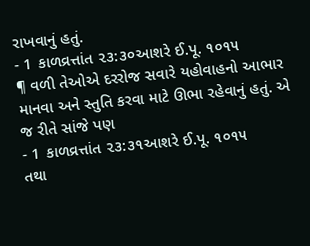રાખવાનું હતું.
- 1 કાળવ્રત્તાંત ૨૩:૩૦આશરે ઈ.પૂ. ૧૦૧૫
¶ વળી તેઓએ દરરોજ સવારે યહોવાહનો આભાર માનવા અને સ્તુતિ કરવા માટે ઊભા રહેવાનું હતું. એ જ રીતે સાંજે પણ
- 1 કાળવ્રત્તાંત ૨૩:૩૧આશરે ઈ.પૂ. ૧૦૧૫
તથા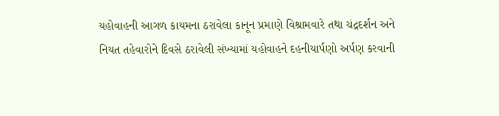યહોવાહની આગળ કાયમના ઠરાવેલા કાનૂન પ્રમાણે વિશ્રામવારે તથા ચંદ્રદર્શન અને નિયત તહેવારોને દિવસે ઠરાવેલી સંખ્યામાં યહોવાહને દહનીયાર્પણો અર્પણ કરવાની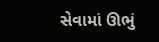સેવામાં ઊભું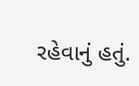રહેવાનું હતું.